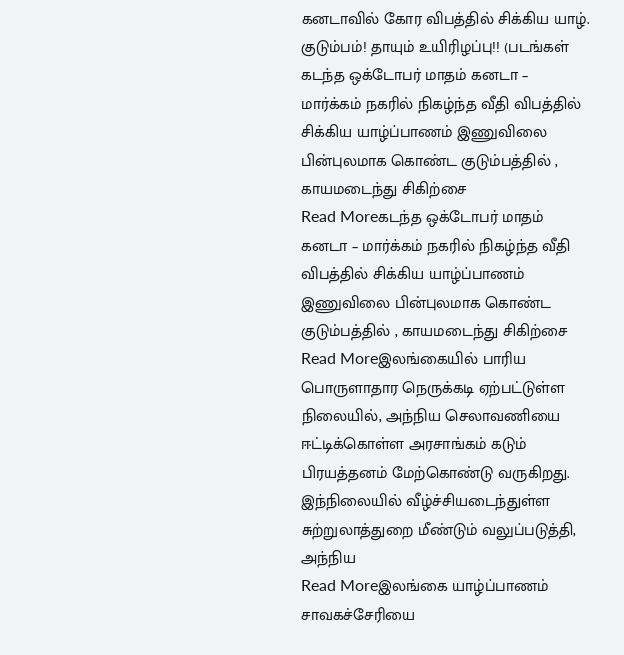கனடாவில் கோர விபத்தில் சிக்கிய யாழ். குடும்பம்! தாயும் உயிரிழப்பு!! (படங்கள்
கடந்த ஒக்டோபர் மாதம் கனடா – மார்க்கம் நகரில் நிகழ்ந்த வீதி விபத்தில் சிக்கிய யாழ்ப்பாணம் இணுவிலை பின்புலமாக கொண்ட குடும்பத்தில் , காயமடைந்து சிகிற்சை
Read Moreகடந்த ஒக்டோபர் மாதம் கனடா – மார்க்கம் நகரில் நிகழ்ந்த வீதி விபத்தில் சிக்கிய யாழ்ப்பாணம் இணுவிலை பின்புலமாக கொண்ட குடும்பத்தில் , காயமடைந்து சிகிற்சை
Read Moreஇலங்கையில் பாரிய பொருளாதார நெருக்கடி ஏற்பட்டுள்ள நிலையில், அந்நிய செலாவணியை ஈட்டிக்கொள்ள அரசாங்கம் கடும் பிரயத்தனம் மேற்கொண்டு வருகிறது. இந்நிலையில் வீழ்ச்சியடைந்துள்ள சுற்றுலாத்துறை மீண்டும் வலுப்படுத்தி, அந்நிய
Read Moreஇலங்கை யாழ்ப்பாணம் சாவகச்சேரியை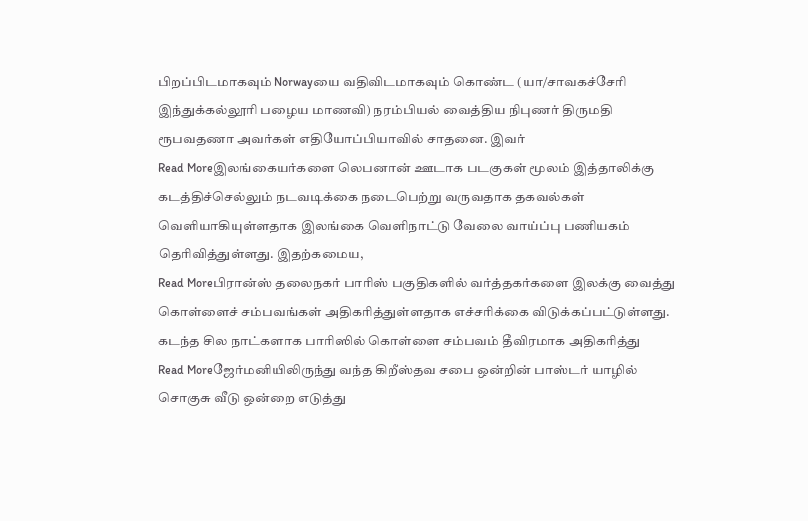பிறப்பிடமாகவும் Norwayயை வதிவிடமாகவும் கொண்ட (யா/சாவகச்சேரி இந்துக்கல்லூரி பழைய மாணவி) நரம்பியல் வைத்திய நிபுணர் திருமதி ரூபவதணா அவர்கள் எதியோப்பியாவில் சாதனை. இவர்
Read Moreஇலங்கையர்களை லெபனான் ஊடாக படகுகள் மூலம் இத்தாலிக்கு கடத்திச்செல்லும் நடவடிக்கை நடைபெற்று வருவதாக தகவல்கள் வெளியாகியுள்ளதாக இலங்கை வெளிநாட்டு வேலை வாய்ப்பு பணியகம் தெரிவித்துள்ளது. இதற்கமைய,
Read Moreபிரான்ஸ் தலைநகர் பாரிஸ் பகுதிகளில் வர்த்தகர்களை இலக்கு வைத்து கொள்ளைச் சம்பவங்கள் அதிகரித்துள்ளதாக எச்சரிக்கை விடுக்கப்பட்டுள்ளது. கடந்த சில நாட்களாக பாரிஸில் கொள்ளை சம்பவம் தீவிரமாக அதிகரித்து
Read Moreஜேர்மனியிலிருந்து வந்த கிறீஸ்தவ சபை ஒன்றின் பாஸ்டர் யாழில் சொகுசு வீடு ஒன்றை எடுத்து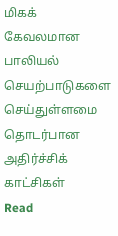மிகக் கேவலமான பாலியல் செயற்பாடுகளை செய்துள்ளமை தொடர்பான அதிர்ச்சிக் காட்சிகள்
Read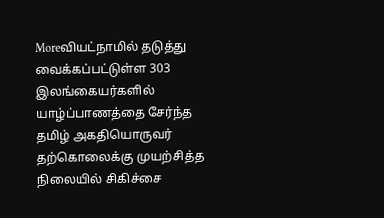Moreவியட்நாமில் தடுத்து வைக்கப்பட்டுள்ள 303 இலங்கையர்களில் யாழ்ப்பாணத்தை சேர்ந்த தமிழ் அகதியொருவர் தற்கொலைக்கு முயற்சித்த நிலையில் சிகிச்சை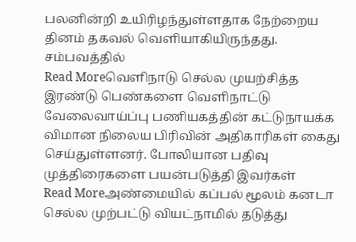பலனின்றி உயிரிழந்துள்ளதாக நேற்றைய தினம் தகவல் வெளியாகியிருந்தது. சம்பவத்தில்
Read Moreவெளிநாடு செல்ல முயற்சித்த இரண்டு பெண்களை வெளிநாட்டு வேலைவாய்ப்பு பணியகத்தின் கட்டுநாயக்க விமான நிலைய பிரிவின் அதிகாரிகள் கைது செய்துள்ளனர். போலியான பதிவு முத்திரைகளை பயன்படுத்தி இவர்கள்
Read Moreஅண்மையில் கப்பல் மூலம் கனடா செல்ல முற்பட்டு வியட்நாமில் தடுத்து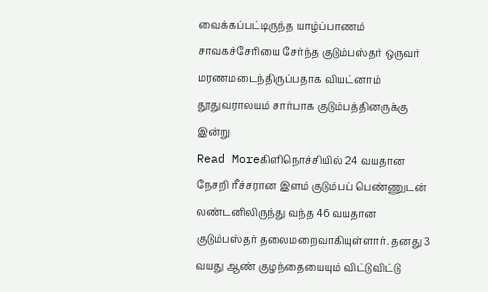வைக்கப்பட்டிருந்த யாழ்ப்பாணம் சாவகச்சேரியை சேர்ந்த குடும்பஸ்தர் ஒருவர் மரணமடைந்திருப்பதாக வியட்னாம் தூதுவராலயம் சார்பாக குடும்பத்தினருக்கு இன்று
Read Moreகிளிநொச்சியில் 24 வயதான நேசறி ரீச்சரான இளம் குடும்பப் பெண்ணுடன் லண்டனிலிருந்து வந்த 46 வயதான குடும்பஸ்தர் தலைமறைவாகியுள்ளார். தனது 3 வயது ஆண் குழந்தையையும் விட்டுவிட்டு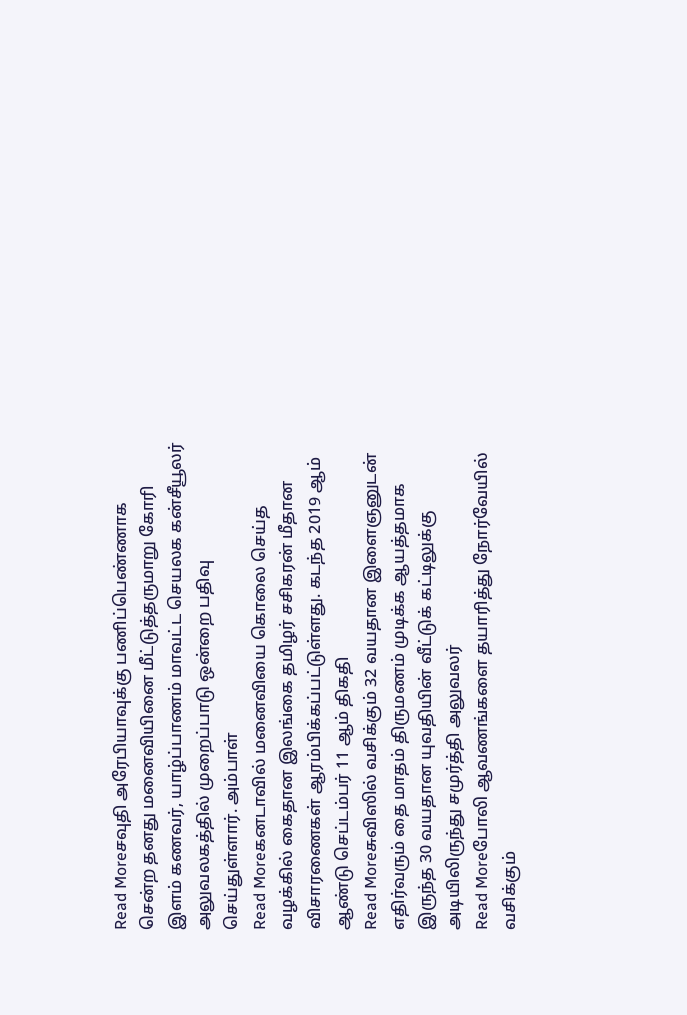Read Moreசவுதி அரேபியாவுக்கு பணிப்பெண்ணாக சென்ற தனது மனைவியினை மீட்டுத்தருமாறு கோரி இளம் கணவர், யாழ்ப்பாணம் மாவட்ட செயலக கன்சீயூலர் அலுவலகத்தில் முறைப்பாடு ஒன்றை பதிவு செய்துள்ளார். அம்பாள்
Read Moreகனடாவில் மனைவியை கொலை செய்த வழக்கில் கைதான இலங்கை தமிழர் சசிகரன் மீதான விசாரணைகள் ஆரம்பிக்கப்பட்டுள்ளது. கடந்த 2019 ஆம் ஆண்டு செப்டம்பர் 11 ஆம் திகதி
Read Moreசுவிஸில் வசிக்கும் 32 வயதான இளைஞனுடன் எதிர்வரும் தை மாதம் திருமணம் முடிக்க ஆயத்தமாக இருந்த 30 வயதான யுவதியின் வீட்டுக் கட்டிலுக்கு அடியிலிருந்து சமுர்த்தி அலுவலர்
Read Moreபோலி ஆவணங்களை தயாரித்து நோர்வேயில் வசிக்கும்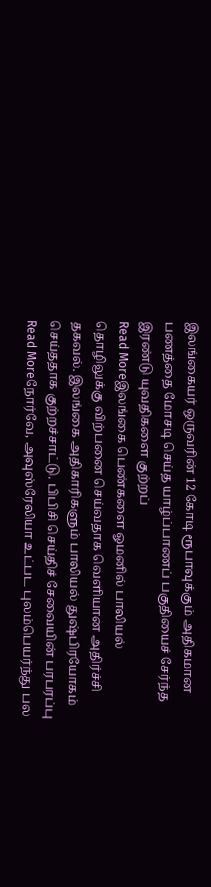இலங்கையர் ஒருவரின் 12 கோடி ரூபாவுக்கும் அதிகமான பணத்தை மோசடி செய்த யாழ்ப்பாணப் பகுதியைச் சேர்ந்த இரண்டு யுவதிகளை குற்றப்
Read Moreஇலங்கை பெண்களை ஓமனில் பாலியல் தொழிலுக்கு விற்பனை செய்வதாக வெளியான அதிர்ச்சி தகவல். இலங்கை அதிகாரிகளும் பாலியல் துஷ்பிரயோகம் செய்ததாக குற்றச்சாட்டு. பிபிசி செய்திச் சேவையின் பரபரப்பு
Read Moreநோர்வே, அவுஸ்ரேலியா உட்பட புலம்பெயர்ந்து பல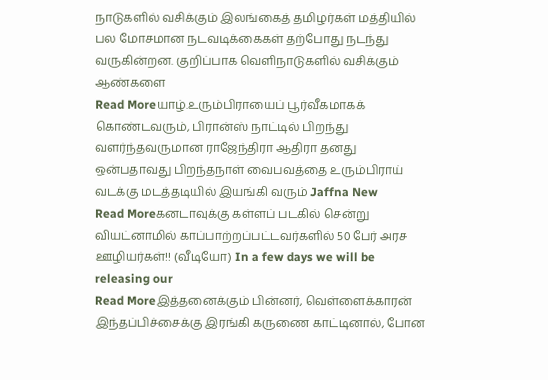நாடுகளில் வசிக்கும் இலங்கைத் தமிழர்கள் மத்தியில் பல மோசமான நடவடிக்கைகள் தற்போது நடந்து வருகின்றன. குறிப்பாக வெளிநாடுகளில் வசிக்கும் ஆண்களை
Read Moreயாழ்.உரும்பிராயைப் பூர்வீகமாகக் கொண்டவரும், பிரான்ஸ் நாட்டில் பிறந்து வளர்ந்தவருமான ராஜேந்திரா ஆதிரா தனது ஒன்பதாவது பிறந்தநாள் வைபவத்தை உரும்பிராய் வடக்கு மடத்தடியில் இயங்கி வரும் Jaffna New
Read Moreகனடாவுக்கு கள்ளப் படகில் சென்று வியட்னாமில் காப்பாற்றப்பட்டவர்களில் 50 பேர் அரச ஊழியர்கள்!! (வீடியோ) In a few days we will be releasing our
Read Moreஇத்தனைக்கும் பின்னர், வெள்ளைக்காரன் இந்தப்பிச்சைக்கு இரங்கி கருணை காட்டினால், போன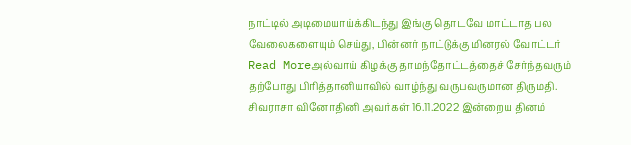நாட்டில் அடிமையாய்க்கிடந்து இங்கு தொடவே மாட்டாத பல வேலைகளையும் செய்து, பின்னர் நாட்டுக்கு மினரல் வோட்டர்
Read Moreஅல்வாய் கிழக்கு தாமந்தோட்டத்தைச் சேர்ந்தவரும் தற்போது பிரித்தானியாவில் வாழ்ந்து வருபவருமான திருமதி. சிவராசா வினோதினி அவர்கள் 16.11.2022 இன்றைய தினம்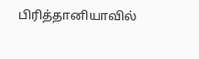பிரித்தானியாவில்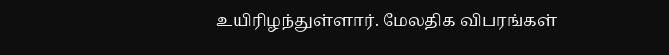உயிரிழந்துள்ளார். மேலதிக விபரங்கள்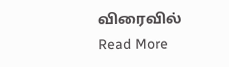விரைவில்
Read More